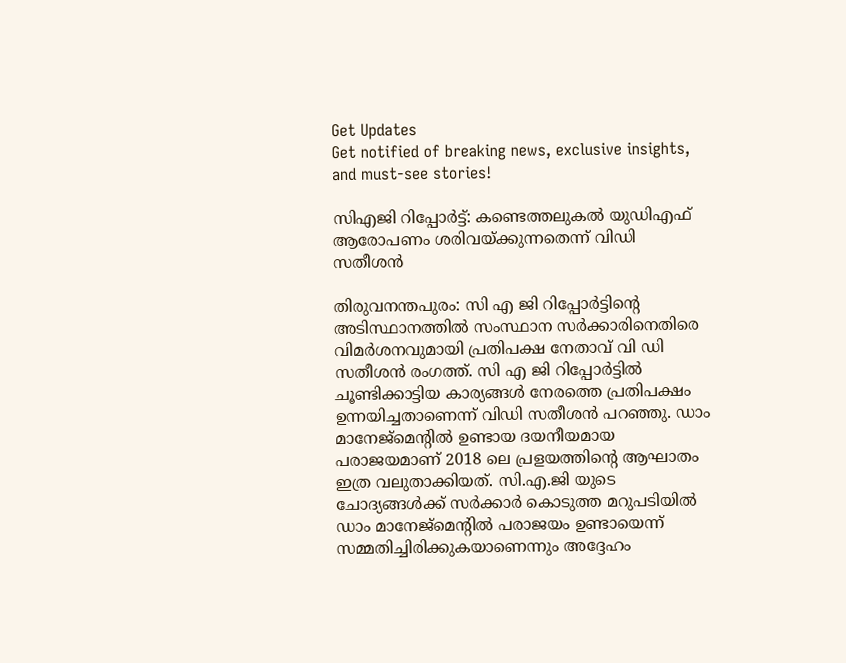Get Updates
Get notified of breaking news, exclusive insights, and must-see stories!

സിഎജി റിപ്പോര്‍ട്ട്: കണ്ടെത്തലുകല്‍ യുഡിഎഫ് ആരോപണം ശരിവയ്ക്കുന്നതെന്ന് വിഡി സതീശന്‍

തിരുവനന്തപുരം: സി എ ജി റിപ്പോര്‍ട്ടിന്റെ അടിസ്ഥാനത്തില്‍ സംസ്ഥാന സര്‍ക്കാരിനെതിരെ വിമര്‍ശനവുമായി പ്രതിപക്ഷ നേതാവ് വി ഡി സതീശന്‍ രംഗത്ത്. സി എ ജി റിപ്പോര്‍ട്ടില്‍ ചൂണ്ടിക്കാട്ടിയ കാര്യങ്ങള്‍ നേരത്തെ പ്രതിപക്ഷം ഉന്നയിച്ചതാണെന്ന് വിഡി സതീശന്‍ പറഞ്ഞു. ഡാം മാനേജ്‌മെന്റില്‍ ഉണ്ടായ ദയനീയമായ പരാജയമാണ് 2018 ലെ പ്രളയത്തിന്റെ ആഘാതം ഇത്ര വലുതാക്കിയത്. സി.എ.ജി യുടെ ചോദ്യങ്ങള്‍ക്ക് സര്‍ക്കാര്‍ കൊടുത്ത മറുപടിയില്‍ ഡാം മാനേജ്‌മെന്റില്‍ പരാജയം ഉണ്ടായെന്ന് സമ്മതിച്ചിരിക്കുകയാണെന്നും അദ്ദേഹം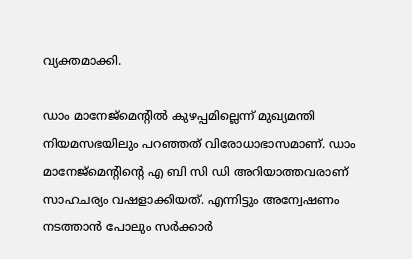വ്യക്തമാക്കി.

ഡാം മാനേജ്‌മെന്റില്‍ കുഴപ്പമില്ലെന്ന് മുഖ്യമന്തി നിയമസഭയിലും പറഞ്ഞത് വിരോധാഭാസമാണ്. ഡാം മാനേജ്‌മെന്റിന്റെ എ ബി സി ഡി അറിയാത്തവരാണ് സാഹചര്യം വഷളാക്കിയത്. എന്നിട്ടും അന്വേഷണം നടത്താന്‍ പോലും സര്‍ക്കാര്‍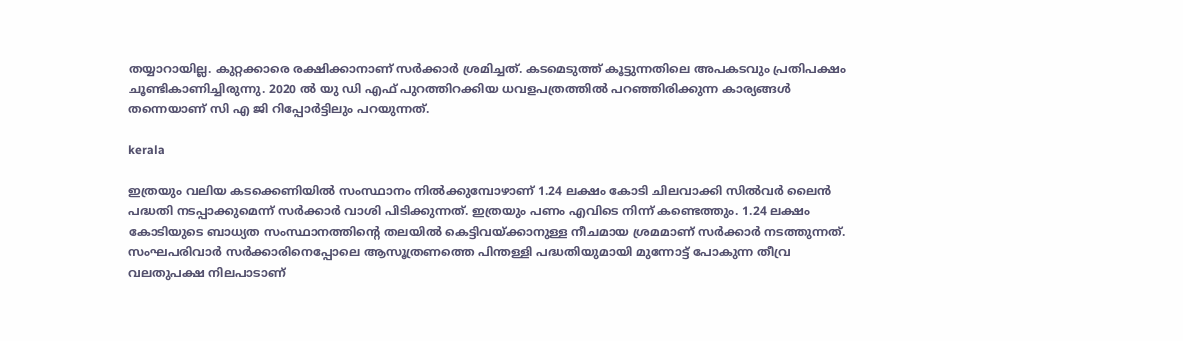തയ്യാറായില്ല. കുറ്റക്കാരെ രക്ഷിക്കാനാണ് സര്‍ക്കാര്‍ ശ്രമിച്ചത്. കടമെടുത്ത് കൂട്ടുന്നതിലെ അപകടവും പ്രതിപക്ഷം ചൂണ്ടികാണിച്ചിരുന്നു. 2020 ല്‍ യു ഡി എഫ് പുറത്തിറക്കിയ ധവളപത്രത്തില്‍ പറഞ്ഞിരിക്കുന്ന കാര്യങ്ങള്‍ തന്നെയാണ് സി എ ജി റിപ്പോര്‍ട്ടിലും പറയുന്നത്.

kerala

ഇത്രയും വലിയ കടക്കെണിയില്‍ സംസ്ഥാനം നില്‍ക്കുമ്പോഴാണ് 1.24 ലക്ഷം കോടി ചിലവാക്കി സില്‍വര്‍ ലൈന്‍ പദ്ധതി നടപ്പാക്കുമെന്ന് സര്‍ക്കാര്‍ വാശി പിടിക്കുന്നത്. ഇത്രയും പണം എവിടെ നിന്ന് കണ്ടെത്തും. 1.24 ലക്ഷം കോടിയുടെ ബാധ്യത സംസ്ഥാനത്തിന്റെ തലയില്‍ കെട്ടിവയ്ക്കാനുള്ള നീചമായ ശ്രമമാണ് സര്‍ക്കാര്‍ നടത്തുന്നത്. സംഘപരിവാര്‍ സര്‍ക്കാരിനെപ്പോലെ ആസൂത്രണത്തെ പിന്തള്ളി പദ്ധതിയുമായി മുന്നോട്ട് പോകുന്ന തീവ്ര വലതുപക്ഷ നിലപാടാണ്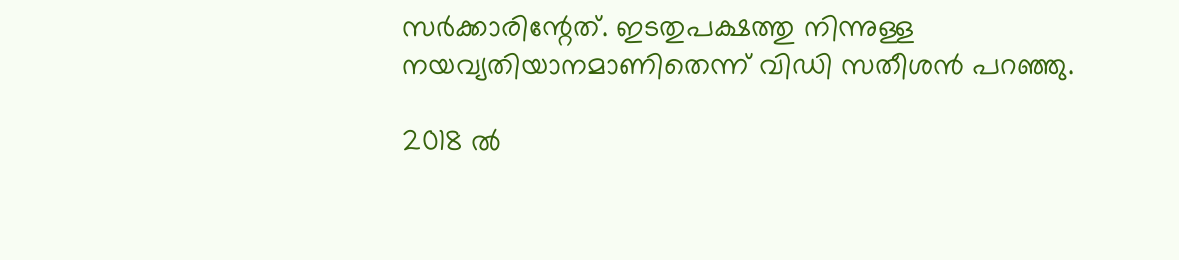സര്‍ക്കാരിന്റേത്. ഇടതുപക്ഷത്തു നിന്നുള്ള നയവ്യതിയാനമാണിതെന്ന് വിഡി സതീശന്‍ പറഞ്ഞു.

2018 ല്‍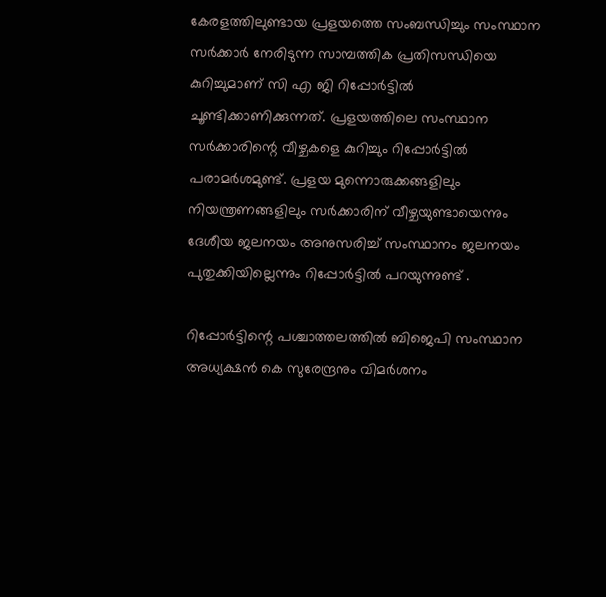കേരളത്തിലുണ്ടായ പ്രളയത്തെ സംബന്ധിച്ചും സംസ്ഥാന സര്‍ക്കാര്‍ നേരിടുന്ന സാമ്പത്തിക പ്രതിസന്ധിയെ കുറിച്ചുമാണ് സി എ ജി റിപ്പോര്‍ട്ടില്‍ ചൂണ്ടിക്കാണിക്കുന്നത്. പ്രളയത്തിലെ സംസ്ഥാന സര്‍ക്കാരിന്റെ വീഴ്ചകളെ കുറിച്ചും റിപ്പോര്‍ട്ടില്‍ പരാമര്‍ശമുണ്ട്. പ്രളയ മുന്നൊരുക്കങ്ങളിലും നിയന്ത്രണങ്ങളിലും സര്‍ക്കാരിന് വീഴ്ചയുണ്ടായെന്നും ദേശീയ ജലനയം അനുസരിച്ച് സംസ്ഥാനം ജലനയം പുതുക്കിയില്ലെന്നും റിപ്പോര്‍ട്ടില്‍ പറയുന്നുണ്ട് .

റിപ്പോര്‍ട്ടിന്റെ പശ്ചാത്തലത്തില്‍ ബിജെപി സംസ്ഥാന അധ്യക്ഷന്‍ കെ സുരേന്ദ്രനും വിമര്‍ശനം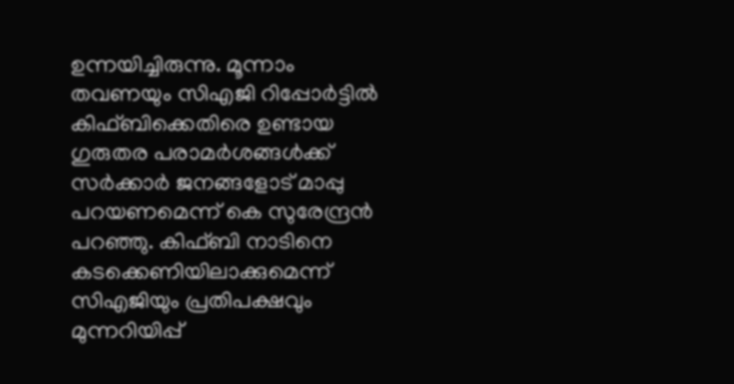ഉന്നയിച്ചിരുന്നു. മൂന്നാം തവണയും സിഎജി റിപ്പോര്‍ട്ടില്‍ കിഫ്ബിക്കെതിരെ ഉണ്ടായ ഗുരുതര പരാമര്‍ശങ്ങള്‍ക്ക് സര്‍ക്കാര്‍ ജനങ്ങളോട് മാപ്പു പറയണമെന്ന് കെ സുരേന്ദ്രന്‍ പറഞ്ഞു. കിഫ്ബി നാടിനെ കടക്കെണിയിലാക്കുമെന്ന് സിഎജിയും പ്രതിപക്ഷവും മുന്നറിയിപ്പ്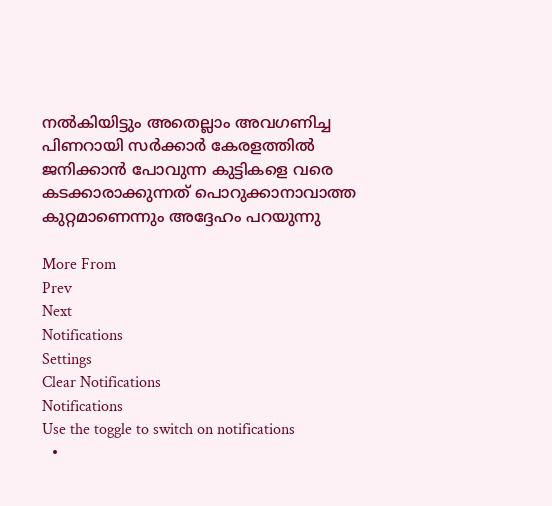നല്‍കിയിട്ടും അതെല്ലാം അവഗണിച്ച പിണറായി സര്‍ക്കാര്‍ കേരളത്തില്‍ ജനിക്കാന്‍ പോവുന്ന കുട്ടികളെ വരെ കടക്കാരാക്കുന്നത് പൊറുക്കാനാവാത്ത കുറ്റമാണെന്നും അദ്ദേഹം പറയുന്നു

More From
Prev
Next
Notifications
Settings
Clear Notifications
Notifications
Use the toggle to switch on notifications
  •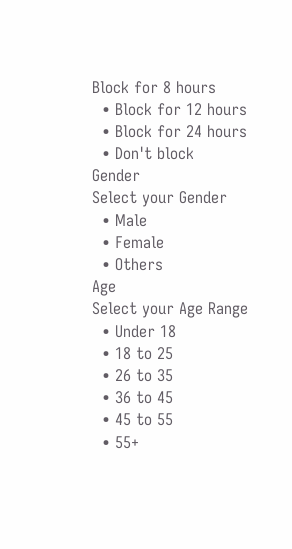Block for 8 hours
  • Block for 12 hours
  • Block for 24 hours
  • Don't block
Gender
Select your Gender
  • Male
  • Female
  • Others
Age
Select your Age Range
  • Under 18
  • 18 to 25
  • 26 to 35
  • 36 to 45
  • 45 to 55
  • 55+